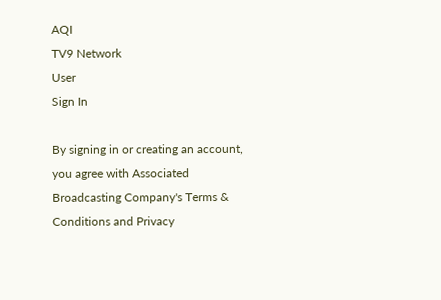AQI
TV9 Network
User
Sign In

By signing in or creating an account, you agree with Associated Broadcasting Company's Terms & Conditions and Privacy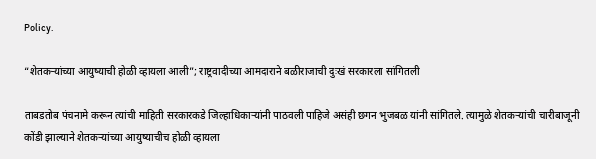Policy.

“शेतकऱ्यांच्या आयुष्याची होळी व्हायला आली”; राष्ट्रवादीच्या आमदाराने बळीराजाची दुःखं सरकारला सांगितली

ताबडतोब पंचनामे करून त्यांची माहिती सरकारकडे जिल्हाधिकाऱ्यांनी पाठवली पाहिजे असंही छगन भुजबळ यांनी सांगितले. त्यामुळे शेतकऱ्यांची चारीबाजूनी कोंडी झाल्याने शेतकऱ्यांच्या आयुष्याचीच होळी व्हायला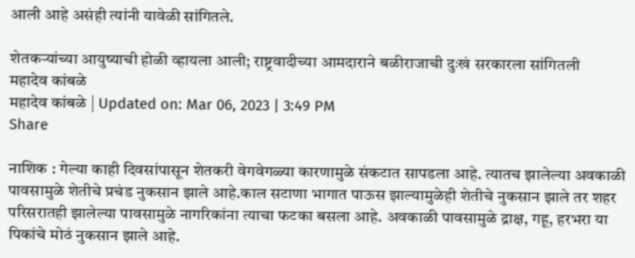आली आहे असंही त्यांनी यावेळी सांगितले.

शेतकऱ्यांच्या आयुष्याची होळी व्हायला आली; राष्ट्रवादीच्या आमदाराने बळीराजाची दुःखं सरकारला सांगितली
महादेव कांबळे
महादेव कांबळे | Updated on: Mar 06, 2023 | 3:49 PM
Share

नाशिक : गेल्या काही दिवसांपासून शेतकरी वेगवेगळ्या कारणामुळे संकटात सापडला आहे. त्यातच झालेल्या अवकाळी पावसामुळे शेतीचे प्रचंड नुकसान झाले आहे.काल सटाणा भागात पाऊस झाल्यामुळेही शेतीचे नुकसान झाले तर शहर परिसरातही झालेल्या पावसामुळे नागरिकांना त्याचा फटका बसला आहे. अवकाळी पावसामुळे द्राक्ष, गहू, हरभरा या पिकांचे मोठं नुकसान झाले आहे.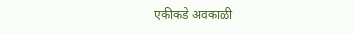एकीकडे अवकाळी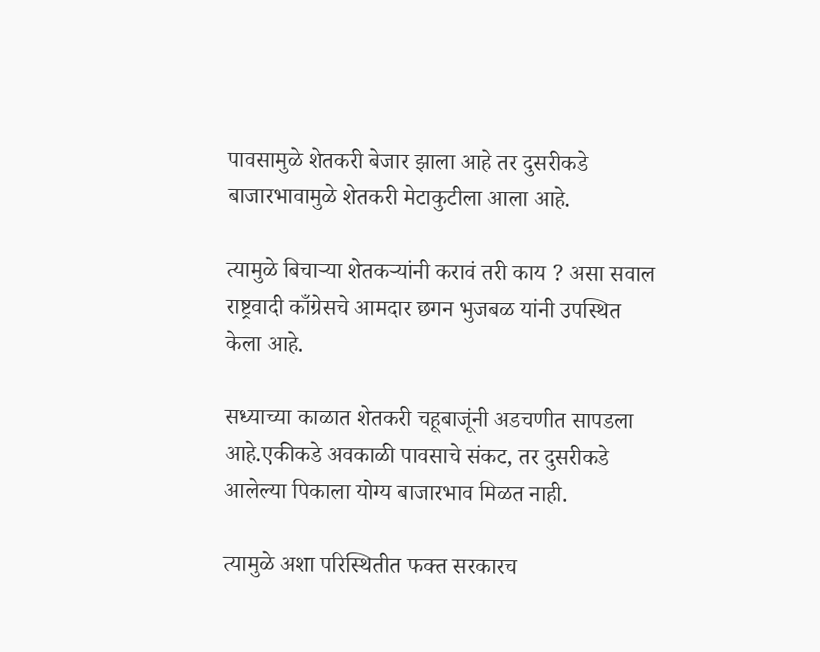पावसामुळे शेतकरी बेजार झाला आहे तर दुसरीकडे बाजारभावामुळे शेतकरी मेटाकुटीला आला आहे.

त्यामुळे बिचाऱ्या शेतकऱ्यांनी करावं तरी काय ? असा सवाल राष्ट्रवादी काँग्रेसचे आमदार छगन भुजबळ यांनी उपस्थित केला आहे.

सध्याच्या काळात शेतकरी चहूबाजूंनी अडचणीत सापडला आहे.एकीकडे अवकाळी पावसाचे संकट, तर दुसरीकडे आलेल्या पिकाला योग्य बाजारभाव मिळत नाही.

त्यामुळे अशा परिस्थितीत फक्त सरकारच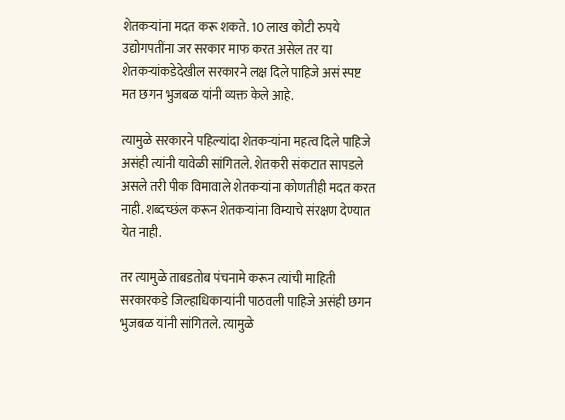शेतकऱ्यांना मदत करू शकते. 10 लाख कोटी रुपये उद्योगपतींना जर सरकार माफ करत असेल तर या शेतकऱ्यांकडेदेखील सरकारने लक्ष दिले पाहिजे असं स्पष्ट मत छगन भुजबळ यांनी व्यक्त केले आहे.

त्यामुळे सरकारने पहिल्यांदा शेतकऱ्यांना महत्व दिले पाहिजे असंही त्यांनी यावेळी सांगितले. शेतकरी संकटात सापडले असले तरी पीक विमावाले शेतकऱ्यांना कोणतीही मदत करत नाही. शब्दच्छंल करून शेतकऱ्यांना विम्याचे संरक्षण देण्यात येत नाही.

तर त्यामुळे ताबडतोब पंचनामे करून त्यांची माहिती सरकारकडे जिल्हाधिकाऱ्यांनी पाठवली पाहिजे असंही छगन भुजबळ यांनी सांगितले. त्यामुळे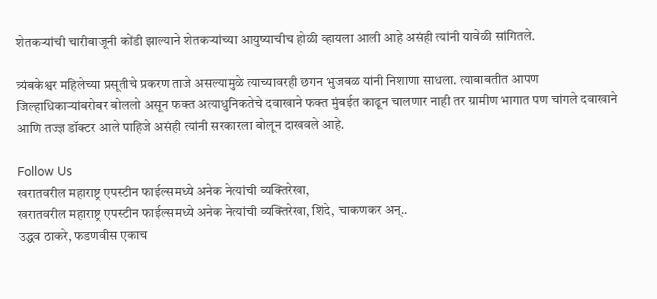शेतकऱ्यांची चारीबाजूनी कोंडी झाल्याने शेतकऱ्यांच्या आयुष्याचीच होळी व्हायला आली आहे असंही त्यांनी यावेळी सांगितले.

त्र्यंबकेश्वर महिलेच्या प्रसूतीचे प्रकरण ताजे असल्यामुळे त्याच्यावरही छगन भुजबळ यांनी निशाणा साधला. त्याबाबतीत आपण जिल्हाधिकाऱ्यांबरोबर बोललो असून फक्त अत्याधुनिकतेचे दवाखाने फक्त मुंबईत काढून चालणार नाही तर ग्रामीण भागात पण चांगले दवाखाने आणि तज्ज्ञ डॉक्टर आले पाहिजे असंही त्यांनी सरकारला बोलून दाखवले आहे.

Follow Us
खरातवरील महाराष्ट्र एपस्टीन फाईल्समध्ये अनेक नेत्यांची व्यक्तिरेखा,
खरातवरील महाराष्ट्र एपस्टीन फाईल्समध्ये अनेक नेत्यांची व्यक्तिरेखा, शिंदे, चाकणकर अन्..
उद्धव ठाकरे, फडणवीस एकाच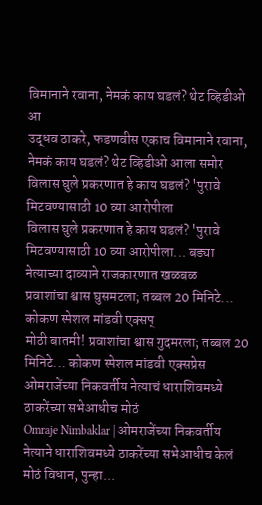विमानाने रवाना, नेमकं काय घडलं? थेट व्हिडीओ आ
उद्धव ठाकरे, फडणवीस एकाच विमानाने रवाना, नेमकं काय घडलं? थेट व्हिडीओ आला समोर
विलास घुले प्रकरणात हे काय घडलं? 'पुरावे मिटवण्यासाठी 10 व्या आरोपीला
विलास घुले प्रकरणात हे काय घडलं? 'पुरावे मिटवण्यासाठी 10 व्या आरोपीला... बड्या नेत्याच्या दाव्याने राजकारणात खळबळ
प्रवाशांचा श्वास घुसमटला; तब्बल 20 मिनिटे... कोकण स्पेशल मांडवी एक्सप्
मोठी बातमी! प्रवाशांचा श्वास गुदमरला; तब्बल 20 मिनिटे... कोकण स्पेशल मांडवी एक्सप्रेस
ओमराजेंच्या निकवर्तीय नेत्याचं धाराशिवमध्ये ठाकरेंच्या सभेआधीच मोठं
Omraje Nimbaklar | ओमराजेंच्या निकवर्तीय नेत्याने धाराशिवमध्ये ठाकरेंच्या सभेआधीच केलं मोठं विधान, पुन्हा...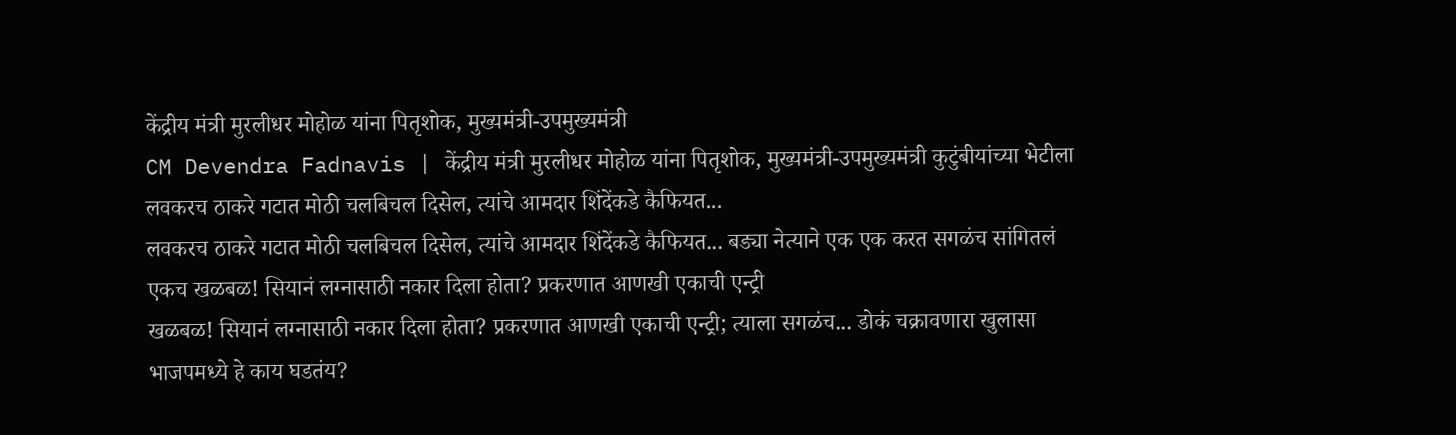केंद्रीय मंत्री मुरलीधर मोहोळ यांना पितृशोक, मुख्यमंत्री-उपमुख्यमंत्री
CM Devendra Fadnavis | केंद्रीय मंत्री मुरलीधर मोहोळ यांना पितृशोक, मुख्यमंत्री-उपमुख्यमंत्री कुटुंबीयांच्या भेटीला
लवकरच ठाकरे गटात मोठी चलबिचल दिसेल, त्यांचे आमदार शिंदेंकडे कैफियत...
लवकरच ठाकरे गटात मोठी चलबिचल दिसेल, त्यांचे आमदार शिंदेंकडे कैफियत... बड्या नेत्याने एक एक करत सगळंच सांगितलं
एकच खळबळ! सियानं लग्नासाठी नकार दिला होता? प्रकरणात आणखी एकाची एन्ट्री
खळबळ! सियानं लग्नासाठी नकार दिला होता? प्रकरणात आणखी एकाची एन्ट्री; त्याला सगळंच... डोकं चक्रावणारा खुलासा
भाजपमध्ये हे काय घडतंय?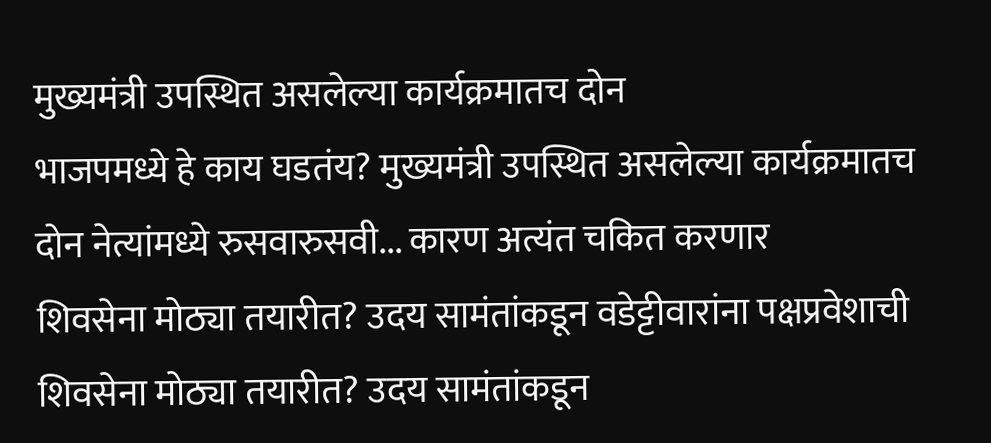मुख्यमंत्री उपस्थित असलेल्या कार्यक्रमातच दोन
भाजपमध्ये हे काय घडतंय? मुख्यमंत्री उपस्थित असलेल्या कार्यक्रमातच दोन नेत्यांमध्ये रुसवारुसवी... कारण अत्यंत चकित करणार
शिवसेना मोठ्या तयारीत? उदय सामंतांकडून वडेट्टीवारांना पक्षप्रवेशाची
शिवसेना मोठ्या तयारीत? उदय सामंतांकडून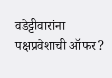वडेट्टीवारांना पक्षप्रवेशाची ऑफर?